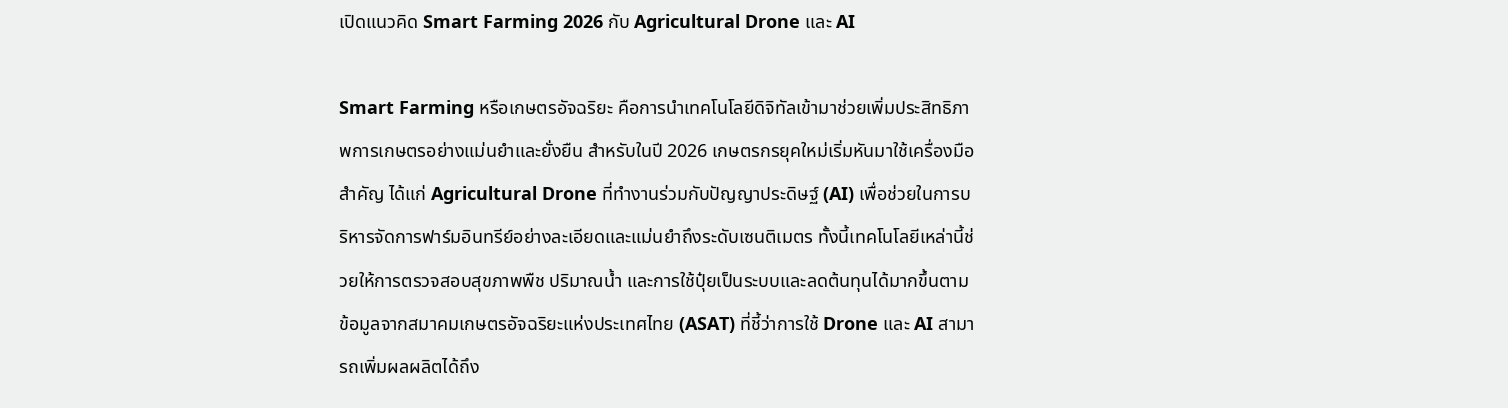เปิดแนวคิด Smart Farming 2026 กับ Agricultural Drone และ AI

Smart Farming หรือเกษตรอัจฉริยะ คือการนำเทคโนโลยีดิจิทัลเข้ามาช่วยเพิ่มประสิทธิภาพการเกษตรอย่างแม่นยำและยั่งยืน สำหรับในปี 2026 เกษตรกรยุคใหม่เริ่มหันมาใช้เครื่องมือสำคัญ ได้แก่ Agricultural Drone ที่ทำงานร่วมกับปัญญาประดิษฐ์ (AI) เพื่อช่วยในการบริหารจัดการฟาร์มอินทรีย์อย่างละเอียดและแม่นยำถึงระดับเซนติเมตร ทั้งนี้เทคโนโลยีเหล่านี้ช่วยให้การตรวจสอบสุขภาพพืช ปริมาณน้ำ และการใช้ปุ๋ยเป็นระบบและลดต้นทุนได้มากขึ้นตามข้อมูลจากสมาคมเกษตรอัจฉริยะแห่งประเทศไทย (ASAT) ที่ชี้ว่าการใช้ Drone และ AI สามารถเพิ่มผลผลิตได้ถึง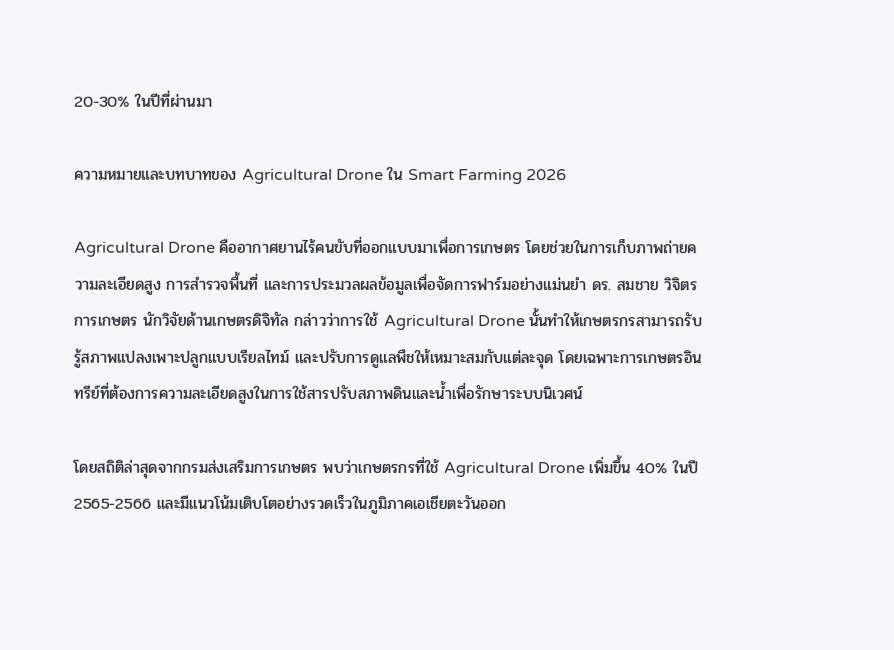20-30% ในปีที่ผ่านมา

ความหมายและบทบาทของ Agricultural Drone ใน Smart Farming 2026

Agricultural Drone คืออากาศยานไร้คนขับที่ออกแบบมาเพื่อการเกษตร โดยช่วยในการเก็บภาพถ่ายความละเอียดสูง การสำรวจพื้นที่ และการประมวลผลข้อมูลเพื่อจัดการฟาร์มอย่างแม่นยำ ดร. สมชาย วิจิตรการเกษตร นักวิจัยด้านเกษตรดิจิทัล กล่าวว่าการใช้ Agricultural Drone นั้นทำให้เกษตรกรสามารถรับรู้สภาพแปลงเพาะปลูกแบบเรียลไทม์ และปรับการดูแลพืชให้เหมาะสมกับแต่ละจุด โดยเฉพาะการเกษตรอินทรีย์ที่ต้องการความละเอียดสูงในการใช้สารปรับสภาพดินและน้ำเพื่อรักษาระบบนิเวศน์

โดยสถิติล่าสุดจากกรมส่งเสริมการเกษตร พบว่าเกษตรกรที่ใช้ Agricultural Drone เพิ่มขึ้น 40% ในปี 2565-2566 และมีแนวโน้มเติบโตอย่างรวดเร็วในภูมิภาคเอเชียตะวันออก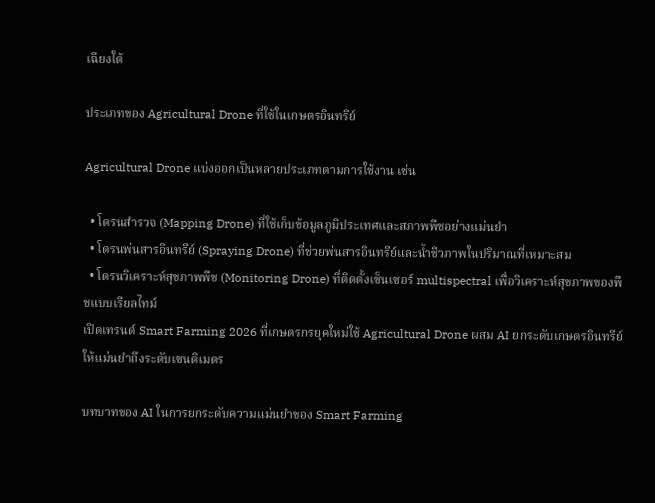เฉียงใต้

ประเภทของ Agricultural Drone ที่ใช้ในเกษตรอินทรีย์

Agricultural Drone แบ่งออกเป็นหลายประเภทตามการใช้งาน เช่น

  • โดรนสำรวจ (Mapping Drone) ที่ใช้เก็บข้อมูลภูมิประเทศและสภาพพืชอย่างแม่นยำ
  • โดรนพ่นสารอินทรีย์ (Spraying Drone) ที่ช่วยพ่นสารอินทรีย์และน้ำชีวภาพในปริมาณที่เหมาะสม
  • โดรนวิเคราะห์สุขภาพพืช (Monitoring Drone) ที่ติดตั้งเซ็นเซอร์ multispectral เพื่อวิเคราะห์สุขภาพของพืชแบบเรียลไทม์
เปิดเทรนด์ Smart Farming 2026 ที่เกษตรกรยุคใหม่ใช้ Agricultural Drone ผสม AI ยกระดับเกษตรอินทรีย์ให้แม่นยำถึงระดับเซนติเมตร

บทบาทของ AI ในการยกระดับความแม่นยำของ Smart Farming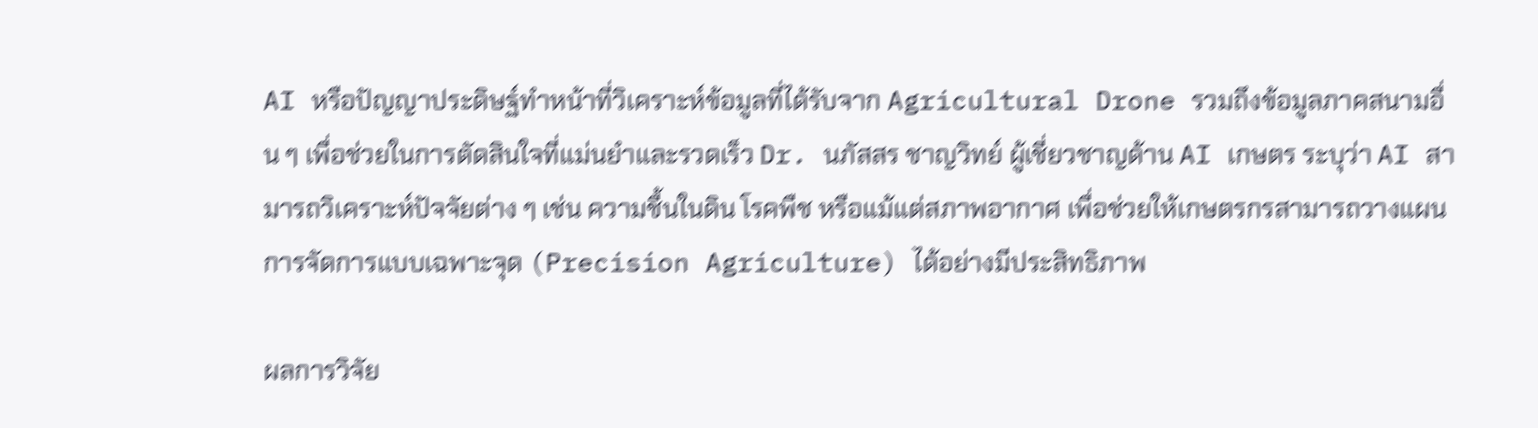AI หรือปัญญาประดิษฐ์ทำหน้าที่วิเคราะห์ข้อมูลที่ได้รับจาก Agricultural Drone รวมถึงข้อมูลภาคสนามอื่น ๆ เพื่อช่วยในการตัดสินใจที่แม่นยำและรวดเร็ว Dr. นภัสสร ชาญวิทย์ ผู้เชี่ยวชาญด้าน AI เกษตร ระบุว่า AI สามารถวิเคราะห์ปัจจัยต่าง ๆ เช่น ความชื้นในดิน โรคพืช หรือแม้แต่สภาพอากาศ เพื่อช่วยให้เกษตรกรสามารถวางแผนการจัดการแบบเฉพาะจุด (Precision Agriculture) ได้อย่างมีประสิทธิภาพ

ผลการวิจัย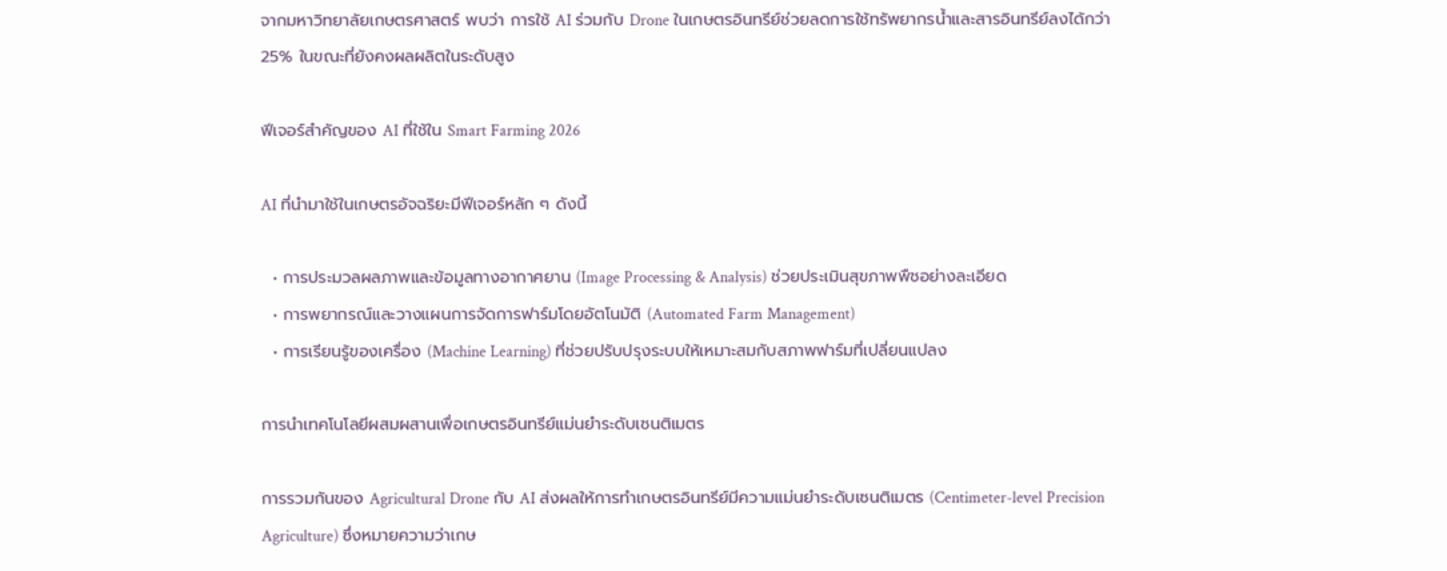จากมหาวิทยาลัยเกษตรศาสตร์ พบว่า การใช้ AI ร่วมกับ Drone ในเกษตรอินทรีย์ช่วยลดการใช้ทรัพยากรน้ำและสารอินทรีย์ลงได้กว่า 25% ในขณะที่ยังคงผลผลิตในระดับสูง

ฟีเจอร์สำคัญของ AI ที่ใช้ใน Smart Farming 2026

AI ที่นำมาใช้ในเกษตรอัจฉริยะมีฟีเจอร์หลัก ๆ ดังนี้

  • การประมวลผลภาพและข้อมูลทางอากาศยาน (Image Processing & Analysis) ช่วยประเมินสุขภาพพืชอย่างละเอียด
  • การพยากรณ์และวางแผนการจัดการฟาร์มโดยอัตโนมัติ (Automated Farm Management)
  • การเรียนรู้ของเครื่อง (Machine Learning) ที่ช่วยปรับปรุงระบบให้เหมาะสมกับสภาพฟาร์มที่เปลี่ยนแปลง

การนำเทคโนโลยีผสมผสานเพื่อเกษตรอินทรีย์แม่นยำระดับเซนติเมตร

การรวมกันของ Agricultural Drone กับ AI ส่งผลให้การทำเกษตรอินทรีย์มีความแม่นยำระดับเซนติเมตร (Centimeter-level Precision Agriculture) ซึ่งหมายความว่าเกษ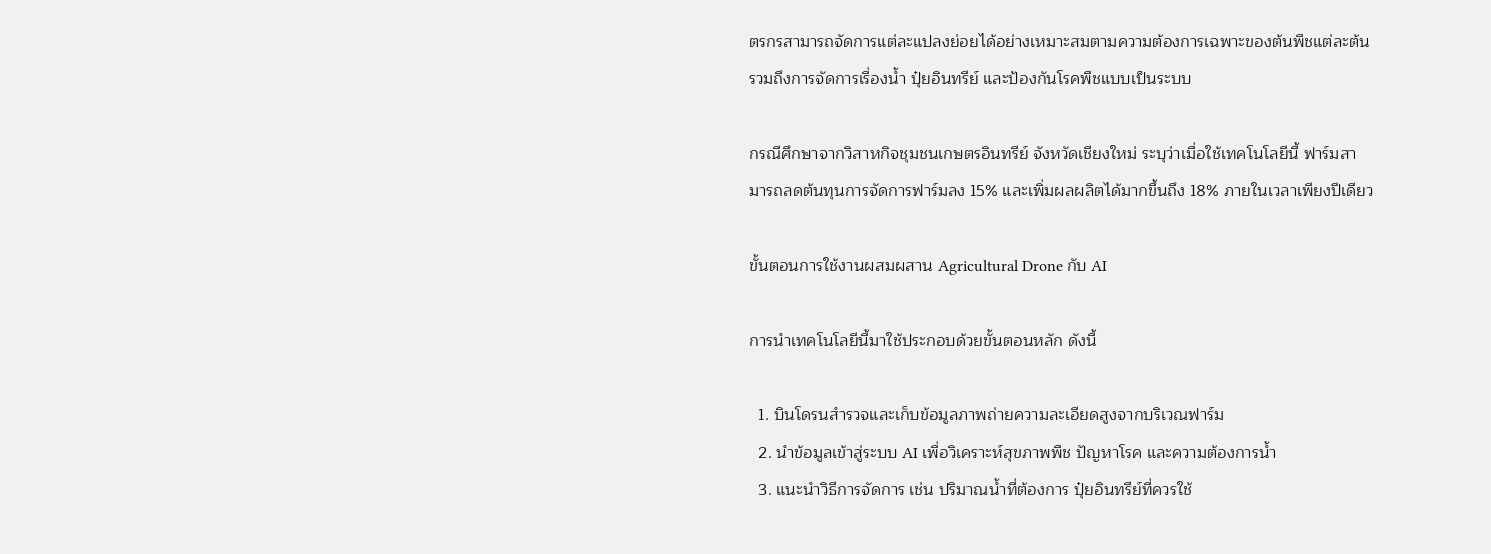ตรกรสามารถจัดการแต่ละแปลงย่อยได้อย่างเหมาะสมตามความต้องการเฉพาะของต้นพืชแต่ละต้น รวมถึงการจัดการเรื่องน้ำ ปุ๋ยอินทรีย์ และป้องกันโรคพืชแบบเป็นระบบ

กรณีศึกษาจากวิสาหกิจชุมชนเกษตรอินทรีย์ จังหวัดเชียงใหม่ ระบุว่าเมื่อใช้เทคโนโลยีนี้ ฟาร์มสามารถลดต้นทุนการจัดการฟาร์มลง 15% และเพิ่มผลผลิตได้มากขึ้นถึง 18% ภายในเวลาเพียงปีเดียว

ขั้นตอนการใช้งานผสมผสาน Agricultural Drone กับ AI

การนำเทคโนโลยีนี้มาใช้ประกอบด้วยขั้นตอนหลัก ดังนี้

  1. บินโดรนสำรวจและเก็บข้อมูลภาพถ่ายความละเอียดสูงจากบริเวณฟาร์ม
  2. นำข้อมูลเข้าสู่ระบบ AI เพื่อวิเคราะห์สุขภาพพืช ปัญหาโรค และความต้องการน้ำ
  3. แนะนำวิธีการจัดการ เช่น ปริมาณน้ำที่ต้องการ ปุ๋ยอินทรีย์ที่ควรใช้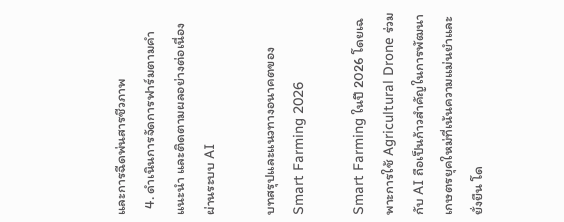และการฉีดพ่นสารชีวภาพ
  4. ดำเนินการจัดการฟาร์มตามคำแนะนำ และติดตามผลอย่างต่อเนื่องผ่านระบบ AI

บทสรุปและแนวทางอนาคตของ Smart Farming 2026

Smart Farming ในปี 2026 โดยเฉพาะการใช้ Agricultural Drone ร่วมกับ AI ถือเป็นก้าวสำคัญในการพัฒนาเกษตรยุคใหม่ที่เน้นความแม่นยำและยั่งยืน โด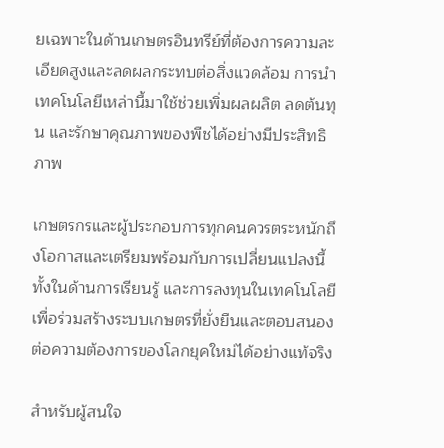ยเฉพาะในด้านเกษตรอินทรีย์ที่ต้องการความละเอียดสูงและลดผลกระทบต่อสิ่งแวดล้อม การนำเทคโนโลยีเหล่านี้มาใช้ช่วยเพิ่มผลผลิต ลดต้นทุน และรักษาคุณภาพของพืชได้อย่างมีประสิทธิภาพ

เกษตรกรและผู้ประกอบการทุกคนควรตระหนักถึงโอกาสและเตรียมพร้อมกับการเปลี่ยนแปลงนี้ ทั้งในด้านการเรียนรู้ และการลงทุนในเทคโนโลยี เพื่อร่วมสร้างระบบเกษตรที่ยั่งยืนและตอบสนองต่อความต้องการของโลกยุคใหม่ได้อย่างแท้จริง

สำหรับผู้สนใจ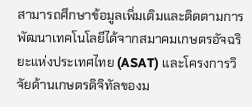สามารถศึกษาข้อมูลเพิ่มเติมและติดตามการพัฒนาเทคโนโลยีได้จากสมาคมเกษตรอัจฉริยะแห่งประเทศไทย (ASAT) และโครงการวิจัยด้านเกษตรดิจิทัลของม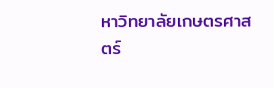หาวิทยาลัยเกษตรศาสตร์